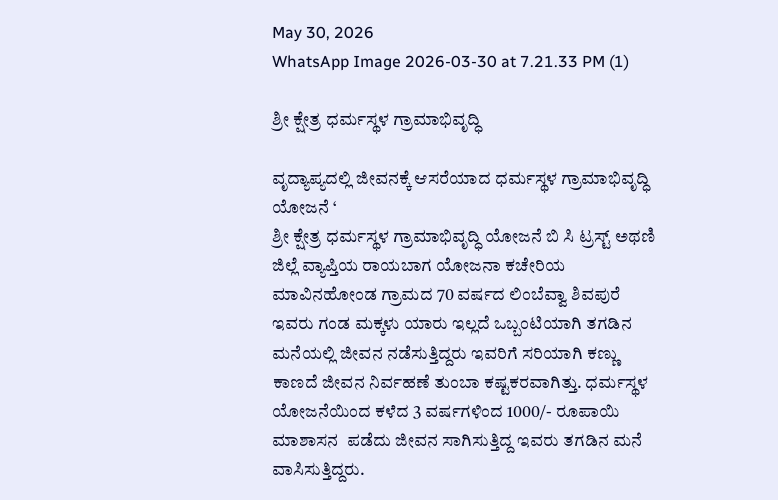May 30, 2026
WhatsApp Image 2026-03-30 at 7.21.33 PM (1)

ಶ್ರೀ ಕ್ಷೇತ್ರ ಧರ್ಮಸ್ಥಳ ಗ್ರಾಮಾಭಿವೃದ್ಧಿ

ವೃದ್ಯಾಪ್ಯದಲ್ಲಿ ಜೀವನಕ್ಕೆ ಆಸರೆಯಾದ ಧರ್ಮಸ್ಥಳ ಗ್ರಾಮಾಭಿವೃದ್ಧಿ ಯೋಜನೆ ‘
ಶ್ರೀ ಕ್ಷೇತ್ರ ಧರ್ಮಸ್ಥಳ ಗ್ರಾಮಾಭಿವೃದ್ಧಿ ಯೋಜನೆ ಬಿ ಸಿ ಟ್ರಸ್ಟ್ ಅಥಣಿ ಜಿಲ್ಲೆ ವ್ಯಾಪ್ತಿಯ ರಾಯಬಾಗ ಯೋಜನಾ ಕಚೇರಿಯ ಮಾವಿನಹೋಂಡ ಗ್ರಾಮದ 70 ವರ್ಷದ ಲಿಂಬೆವ್ವಾ ಶಿವಪುರೆ ಇವರು ಗಂಡ ಮಕ್ಕಳು ಯಾರು ಇಲ್ಲದೆ ಒಬ್ಬಂಟಿಯಾಗಿ ತಗಡಿನ ಮನೆಯಲ್ಲಿ ಜೀವನ ನಡೆಸುತ್ತಿದ್ದರು ಇವರಿಗೆ ಸರಿಯಾಗಿ ಕಣ್ಣು ಕಾಣದೆ ಜೀವನ ನಿರ್ವಹಣೆ ತುಂಬಾ ಕಷ್ಟಕರವಾಗಿತ್ತು. ಧರ್ಮಸ್ಥಳ ಯೋಜನೆಯಿಂದ ಕಳೆದ 3 ವರ್ಷಗಳಿಂದ 1000/- ರೂಪಾಯಿ ಮಾಶಾಸನ  ಪಡೆದು ಜೀವನ ಸಾಗಿಸುತ್ತಿದ್ದ ಇವರು ತಗಡಿನ ಮನೆ ವಾಸಿಸುತ್ತಿದ್ದರು.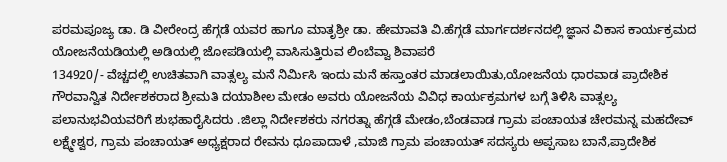ಪರಮಪೂಜ್ಯ ಡಾ. ಡಿ ವೀರೇಂದ್ರ ಹೆಗ್ಗಡೆ ಯವರ ಹಾಗೂ ಮಾತೃಶ್ರೀ ಡಾ. ಹೇಮಾವತಿ ವಿ.ಹೆಗ್ಗಡೆ ಮಾರ್ಗದರ್ಶನದಲ್ಲಿ ಜ್ಞಾನ ವಿಕಾಸ ಕಾರ್ಯಕ್ರಮದ ಯೋಜನೆಯಡಿಯಲ್ಲಿ ಅಡಿಯಲ್ಲಿ ಜೋಪಡಿಯಲ್ಲಿ ವಾಸಿಸುತ್ತಿರುವ ಲಿಂಬೆವ್ವಾ ಶಿವಾಪರೆ
134920/- ವೆಚ್ಚದಲ್ಲಿ ಉಚಿತವಾಗಿ ವಾತ್ಸಲ್ಯ ಮನೆ ನಿರ್ಮಿಸಿ ಇಂದು ಮನೆ ಹಸ್ತಾಂತರ ಮಾಡಲಾಯಿತು,ಯೋಜನೆಯ ಧಾರವಾಡ ಪ್ರಾದೇಶಿಕ ಗೌರವಾನ್ವಿತ ನಿರ್ದೇಶಕರಾದ ಶ್ರೀಮತಿ ದಯಾಶೀಲ ಮೇಡಂ ಅವರು ಯೋಜನೆಯ ವಿವಿಧ ಕಾರ್ಯಕ್ರಮಗಳ ಬಗ್ಗೆ ತಿಳಿಸಿ ವಾತ್ಸಲ್ಯ ಪಲಾನುಭವಿಯವರಿಗೆ ಶುಭಹಾರೈಸಿದರು .ಜಿಲ್ಲಾ ನಿರ್ದೇಶಕರು ನಗರತ್ನಾ ಹೆಗ್ಗಡೆ ಮೇಡಂ,ಬೆಂಡವಾಡ ಗ್ರಾಮ ಪಂಚಾಯತ ಚೇರಮನ್ನ ಮಹದೇವ್ ಲಕ್ಷ್ಮೇಶ್ವರ, ಗ್ರಾಮ ಪಂಚಾಯತ್ ಅಧ್ಯಕ್ಷರಾದ ರೇವನು ಧೂಪಾದಾಳೆ ,ಮಾಜಿ ಗ್ರಾಮ ಪಂಚಾಯತ್ ಸದಸ್ಯರು ಅಪ್ಪಸಾಬ ಬಾನೆ,ಪ್ರಾದೇಶಿಕ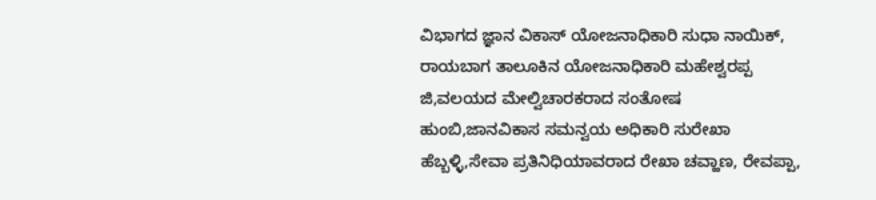ವಿಭಾಗದ ಜ್ಞಾನ ವಿಕಾಸ್ ಯೋಜನಾಧಿಕಾರಿ ಸುಧಾ ನಾಯಿಕ್, ರಾಯಬಾಗ ತಾಲೂಕಿನ ಯೋಜನಾಧಿಕಾರಿ ಮಹೇಶ್ವರಪ್ಪ ಜಿ,ವಲಯದ ಮೇಲ್ವಿಚಾರಕರಾದ ಸಂತೋಷ ಹುಂಬಿ,ಜಾನವಿಕಾಸ ಸಮನ್ವಯ ಅಧಿಕಾರಿ ಸುರೇಖಾ ಹೆಬ್ಬಳ್ಳಿ,ಸೇವಾ ಪ್ರತಿನಿಧಿಯಾವರಾದ ರೇಖಾ ಚವ್ಹಾಣ, ರೇವಪ್ಪಾ,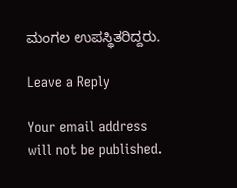ಮಂಗಲ ಉಪಸ್ಥಿತರಿದ್ದರು.

Leave a Reply

Your email address will not be published.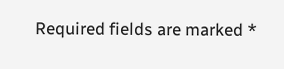Required fields are marked *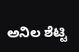ಅನಿಲ ಶೆಟ್ಟಿ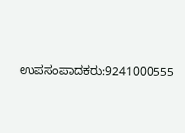ಉಪಸಂಪಾದಕರು:9241000555